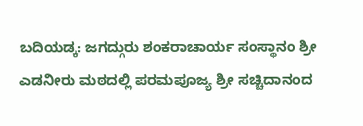ಬದಿಯಡ್ಕ: ಜಗದ್ಗುರು ಶಂಕರಾಚಾರ್ಯ ಸಂಸ್ಥಾನಂ ಶ್ರೀ ಎಡನೀರು ಮಠದಲ್ಲಿ ಪರಮಪೂಜ್ಯ ಶ್ರೀ ಸಚ್ಚಿದಾನಂದ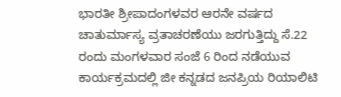ಭಾರತೀ ಶ್ರೀಪಾದಂಗಳವರ ಆರನೇ ವರ್ಷದ ಚಾತುರ್ಮಾಸ್ಯ ವ್ರತಾಚರಣೆಯು ಜರಗುತ್ತಿದ್ದು ಸೆ.22 ರಂದು ಮಂಗಳವಾರ ಸಂಜೆ 6 ರಿಂದ ನಡೆಯುವ ಕಾರ್ಯಕ್ರಮದಲ್ಲಿ ಜೀ ಕನ್ನಡದ ಜನಪ್ರಿಯ ರಿಯಾಲಿಟಿ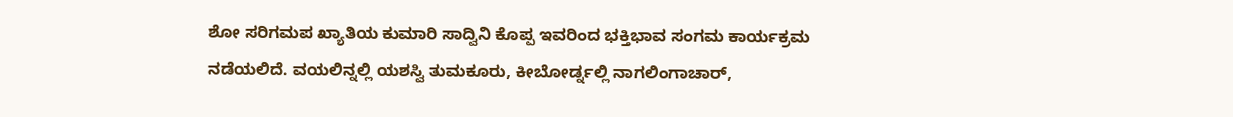ಶೋ ಸರಿಗಮಪ ಖ್ಯಾತಿಯ ಕುಮಾರಿ ಸಾದ್ವಿನಿ ಕೊಪ್ಪ ಇವರಿಂದ ಭಕ್ತಿಭಾವ ಸಂಗಮ ಕಾರ್ಯಕ್ರಮ ನಡೆಯಲಿದೆ. ವಯಲಿನ್ನಲ್ಲಿ ಯಶಸ್ವಿ ತುಮಕೂರು, ಕೀಬೋರ್ಡ್ನಲ್ಲಿ ನಾಗಲಿಂಗಾಚಾರ್,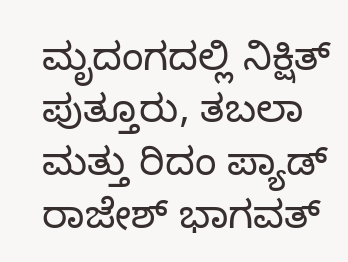ಮೃದಂಗದಲ್ಲಿ ನಿಕ್ಷಿತ್ ಪುತ್ತೂರು, ತಬಲಾ ಮತ್ತು ರಿದಂ ಪ್ಯಾಡ್ ರಾಜೇಶ್ ಭಾಗವತ್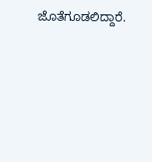ಜೊತೆಗೂಡಲಿದ್ದಾರೆ.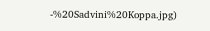-%20Sadvini%20Koppa.jpg)